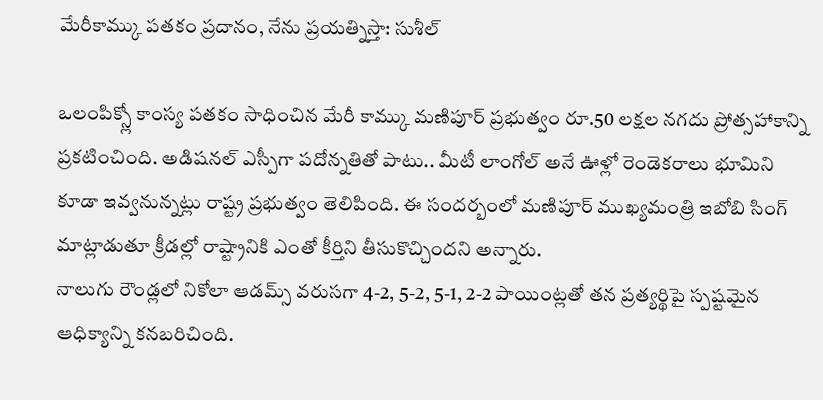మేరీకామ్కు పతకం ప్రదానం, నేను ప్రయత్నిస్తా: సుశీల్

ఒలంపిక్స్లో కాంస్య పతకం సాధించిన మేరీ కామ్కు మణిపూర్ ప్రభుత్వం రూ.50 లక్షల నగదు ప్రోత్సహాకాన్ని ప్రకటించింది. అడిషనల్ ఎస్పీగా పదోన్నతితో పాటు.. మీటీ లాంగోల్ అనే ఊళ్లో రెండెకరాలు భూమిని కూడా ఇవ్వనున్నట్లు రాష్ట్ర ప్రభుత్వం తెలిపింది. ఈ సందర్బంలో మణిపూర్ ముఖ్యమంత్రి ఇబోబి సింగ్ మాట్లాడుతూ క్రీడల్లో రాష్ట్రానికి ఎంతో కీర్తిని తీసుకొచ్చిందని అన్నారు.
నాలుగు రౌండ్లలో నికోలా ఆడమ్స్ వరుసగా 4-2, 5-2, 5-1, 2-2 పాయింట్లతో తన ప్రత్యర్థిపై స్పష్టమైన ఆధిక్యాన్ని కనబరిచింది.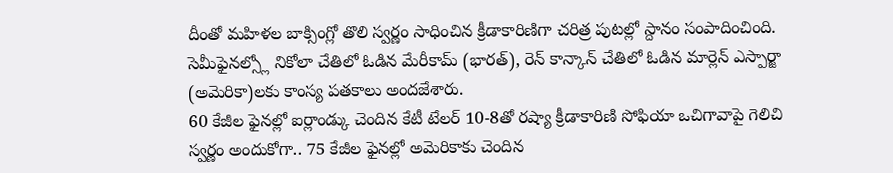దీంతో మహిళల బాక్సింగ్లో తొలి స్వర్ణం సాధించిన క్రీడాకారిణిగా చరిత్ర పుటల్లో స్దానం సంపాదించింది. సెమీఫైనల్స్లో నికోలా చేతిలో ఓడిన మేరీకామ్ (భారత్), రెన్ కాన్కాన్ చేతిలో ఓడిన మార్లెన్ ఎస్పార్జా (అమెరికా)లకు కాంస్య పతకాలు అందజేశారు.
60 కేజీల ఫైనల్లో ఐర్లాండ్కు చెందిన కేటీ టేలర్ 10-8తో రష్యా క్రీడాకారిణి సోఫియా ఒచిగావాపై గెలిచి స్వర్ణం అందుకోగా.. 75 కేజీల ఫైనల్లో అమెరికాకు చెందిన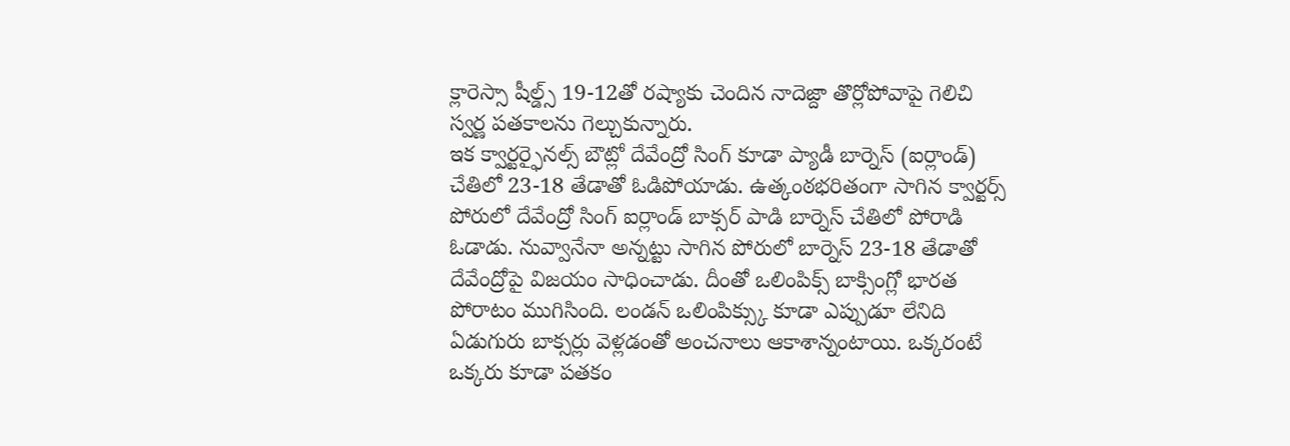క్లారెస్సా షీల్డ్స్ 19-12తో రష్యాకు చెందిన నాదెజ్దా తొర్లోపోవాపై గెలిచి స్వర్ణ పతకాలను గెల్చుకున్నారు.
ఇక క్వార్టర్ఫైనల్స్ బౌట్లో దేవేంద్రో సింగ్ కూడా ప్యాడీ బార్నెస్ (ఐర్లాండ్) చేతిలో 23-18 తేడాతో ఓడిపోయాడు. ఉత్కంఠభరితంగా సాగిన క్వార్టర్స్ పోరులో దేవేంద్రో సింగ్ ఐర్లాండ్ బాక్సర్ పాడి బార్నెస్ చేతిలో పోరాడి ఓడాడు. నువ్వానేనా అన్నట్టు సాగిన పోరులో బార్నెస్ 23-18 తేడాతో దేవేంద్రోపై విజయం సాధించాడు. దీంతో ఒలింపిక్స్ బాక్సింగ్లో భారత పోరాటం ముగిసింది. లండన్ ఒలింపిక్స్కు కూడా ఎప్పుడూ లేనిది ఏడుగురు బాక్సర్లు వెళ్లడంతో అంచనాలు ఆకాశాన్నంటాయి. ఒక్కరంటే ఒక్కరు కూడా పతకం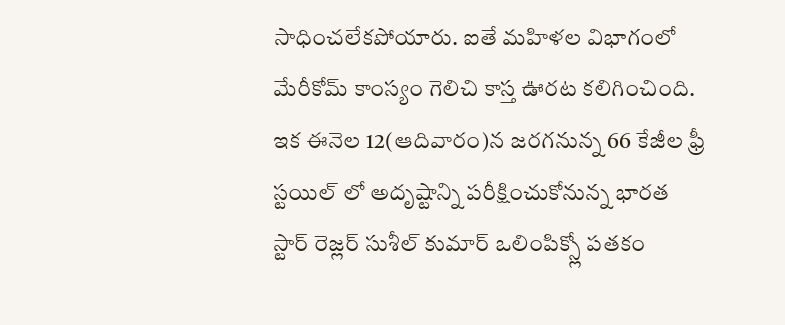సాధించలేకపోయారు. ఐతే మహిళల విభాగంలో మేరీకోమ్ కాంస్యం గెలిచి కాస్త ఊరట కలిగించింది.
ఇక ఈనెల 12(ఆదివారం)న జరగనున్న 66 కేజీల ఫ్రీ స్టయిల్ లో అదృష్టాన్ని పరీక్షించుకోనున్న భారత స్టార్ రెజ్లర్ సుశీల్ కుమార్ ఒలింపిక్స్లో పతకం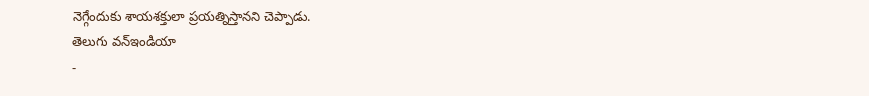నెగ్గేందుకు శాయశక్తులా ప్రయత్నిస్తానని చెప్పాడు.
తెలుగు వన్ఇండియా
-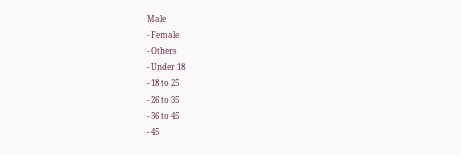Male
- Female
- Others
- Under 18
- 18 to 25
- 26 to 35
- 36 to 45
- 45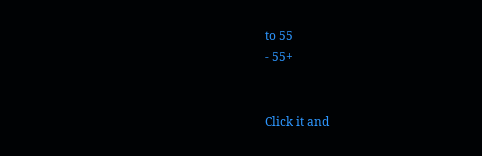to 55
- 55+


Click it and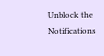Unblock the Notifications